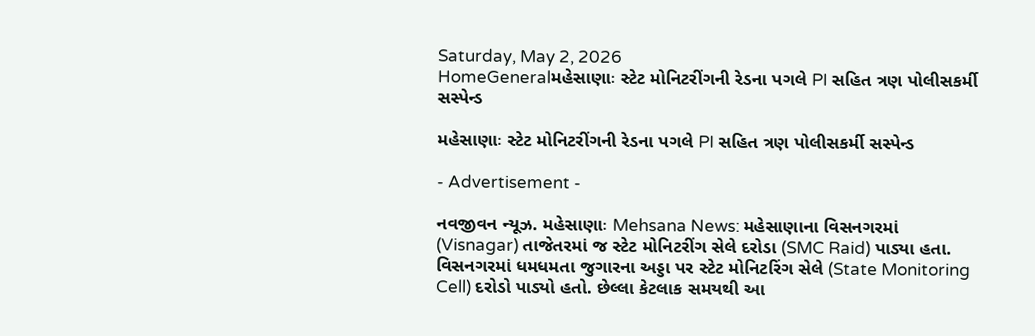Saturday, May 2, 2026
HomeGeneralમહેસાણાઃ સ્ટેટ મોનિટરીંગની રેડના પગલે PI સહિત ત્રણ પોલીસકર્મી સસ્પેન્ડ

મહેસાણાઃ સ્ટેટ મોનિટરીંગની રેડના પગલે PI સહિત ત્રણ પોલીસકર્મી સસ્પેન્ડ

- Advertisement -

નવજીવન ન્યૂઝ. મહેસાણાઃ Mehsana News: મહેસાણાના વિસનગરમાં (Visnagar) તાજેતરમાં જ સ્ટેટ મોનિટરીંગ સેલે દરોડા (SMC Raid) પાડ્યા હતા. વિસનગરમાં ધમધમતા જુગારના અડ્ડા પર સ્ટેટ મોનિટરિંગ સેલે (State Monitoring Cell) દરોડો પાડ્યો હતો. છેલ્લા કેટલાક સમયથી આ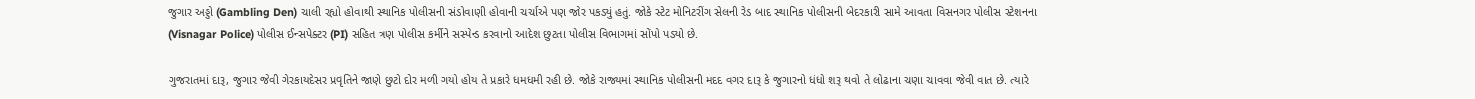જુગાર અડ્ડો (Gambling Den) ચાલી રહ્યો હોવાથી સ્થાનિક પોલીસની સંડોવાણી હોવાની ચર્ચાએ પણ જોર પકડ્યું હતું. જોકે સ્ટેટ મોનિટરીંગ સેલની રેડ બાદ સ્થાનિક પોલીસની બેદરકારી સામે આવતા વિસનગર પોલીસ સ્ટેશનના (Visnagar Police) પોલીસ ઈન્સપેક્ટર (PI) સહિત ત્રણ પોલીસ કર્મીને સસ્પેન્ડ કરવાનો આદેશ છુટતા પોલીસ વિભાગમાં સોંપો પડ્યો છે.

ગુજરાતમાં દારૂ, જુગાર જેવી ગેરકાયદેસર પ્રવૃતિને જાણે છુટો દોર મળી ગયો હોય તે પ્રકારે ધમધમી રહી છે. જોકે રાજ્યમાં સ્થાનિક પોલીસની મદદ વગર દારૂ કે જુગારનો ધંધો શરૂ થવો તે લોઢાના ચણા ચાવવા જેવી વાત છે. ત્યારે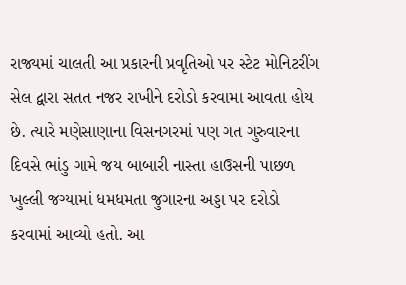રાજ્યમાં ચાલતી આ પ્રકારની પ્રવૃતિઓ પર સ્ટેટ મોનિટરીંગ સેલ દ્વારા સતત નજર રાખીને દરોડો કરવામા આવતા હોય છે. ત્યારે મણેસાણાના વિસનગરમાં પણ ગત ગુરુવારના દિવસે ભાંડુ ગામે જય બાબારી નાસ્તા હાઉસની પાછળ ખુલ્લી જગ્યામાં ધમધમતા જુગારના અડ્ડા પર દરોડો કરવામાં આવ્યો હતો. આ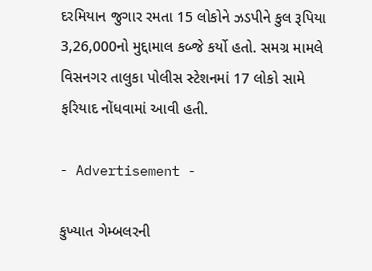દરમિયાન જુગાર રમતા 15 લોકોને ઝડપીને કુલ રૂપિયા 3,26,000નો મુદ્દામાલ કબ્જે કર્યો હતો. સમગ્ર મામલે વિસનગર તાલુકા પોલીસ સ્ટેશનમાં 17 લોકો સામે ફરિયાદ નોંધવામાં આવી હતી.

- Advertisement -

કુખ્યાત ગેમ્બલરની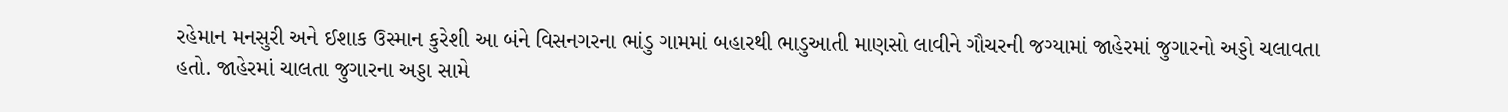રહેમાન મનસુરી અને ઈશાક ઉસ્માન કુરેશી આ બંને વિસનગરના ભાંડુ ગામમાં બહારથી ભાડુઆતી માણસો લાવીને ગૌચરની જગ્યામાં જાહેરમાં જુગારનો અડ્ડો ચલાવતા હતો. જાહેરમાં ચાલતા જુગારના અડ્ડા સામે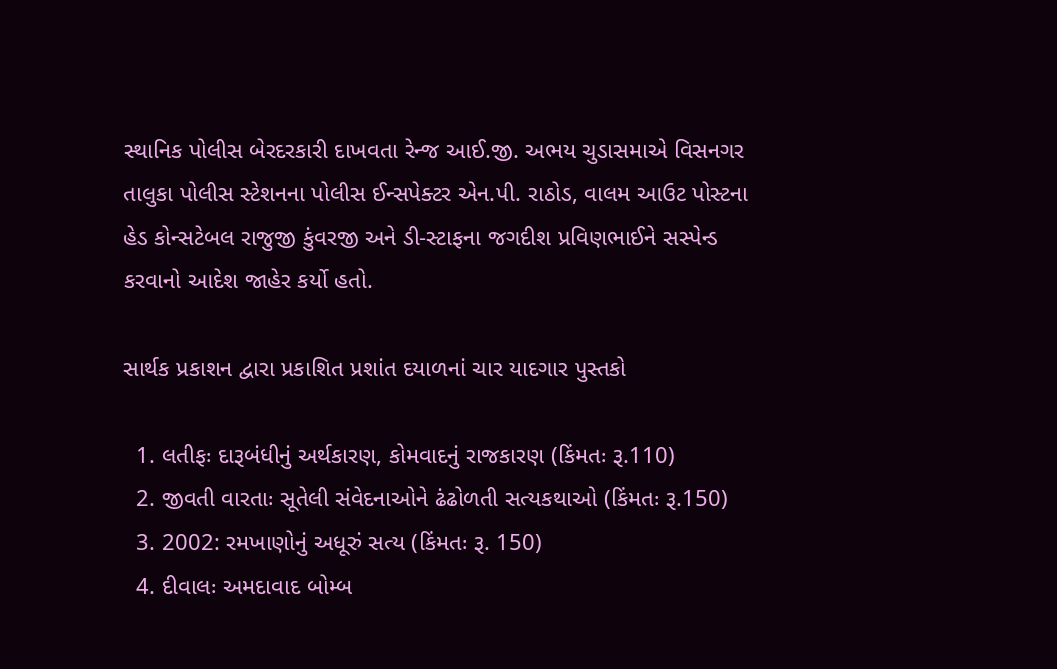સ્થાનિક પોલીસ બેરદરકારી દાખવતા રેન્જ આઈ.જી. અભય ચુડાસમાએ વિસનગર તાલુકા પોલીસ સ્ટેશનના પોલીસ ઈન્સપેક્ટર એન.પી. રાઠોડ, વાલમ આઉટ પોસ્ટના હેડ કોન્સટેબલ રાજુજી કુંવરજી અને ડી-સ્ટાફના જગદીશ પ્રવિણભાઈને સસ્પેન્ડ કરવાનો આદેશ જાહેર કર્યો હતો.

સાર્થક પ્રકાશન દ્વારા પ્રકાશિત પ્રશાંત દયાળનાં ચાર યાદગાર પુસ્તકો

  1. લતીફઃ દારૂબંધીનું અર્થકારણ, કોમવાદનું રાજકારણ (કિંમતઃ રૂ.110)
  2. જીવતી વારતાઃ સૂતેલી સંવેદનાઓને ઢંઢોળતી સત્યકથાઓ (કિંમતઃ રૂ.150)
  3. 2002: રમખાણોનું અધૂરું સત્ય (કિંમતઃ રૂ. 150)
  4. દીવાલઃ અમદાવાદ બોમ્બ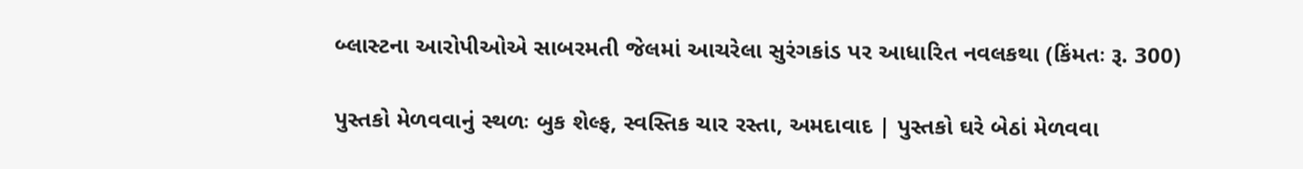બ્લાસ્ટના આરોપીઓએ સાબરમતી જેલમાં આચરેલા સુરંગકાંડ પર આધારિત નવલકથા (કિંમતઃ રૂ. 300)

પુસ્તકો મેળવવાનું સ્થળઃ બુક શેલ્ફ, સ્વસ્તિક ચાર રસ્તા, અમદાવાદ | પુસ્તકો ઘરે બેઠાં મેળવવા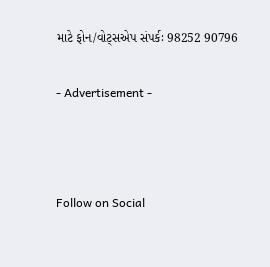માટે ફોન/વોટ્સએપ સંપર્કઃ 98252 90796

- Advertisement -



Follow on Social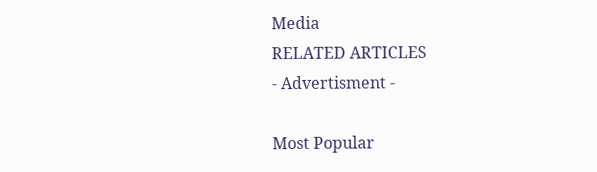Media
RELATED ARTICLES
- Advertisment -

Most Popular